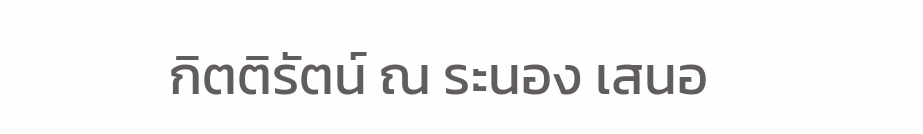กิตติรัตน์ ณ ระนอง เสนอ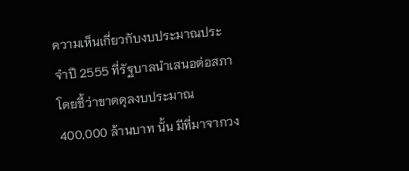ความเห็นเกี่ยวกับงบประมาณประจำปี 2555 ที่รัฐบาลนำเสนอต่อสภา โดยชี้ว่าขาดดุลงบประมาณ 400,000 ล้านบาท นั้น มีที่มาจากวง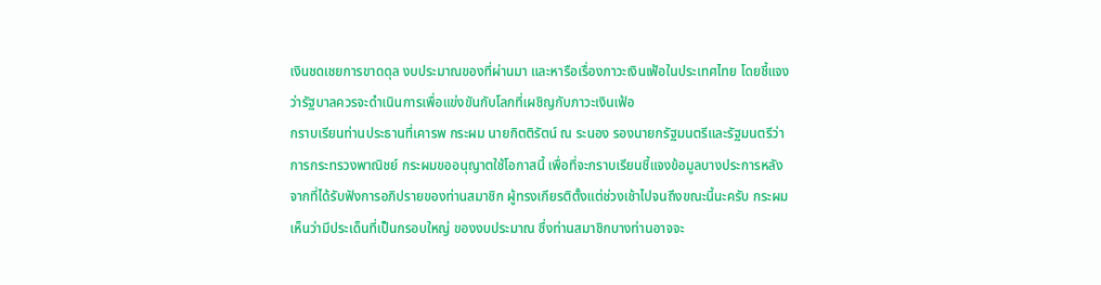เงินชดเชยการขาดดุล งบประมาณของที่ผ่านมา และหารือเรื่องภาวะเงินเฟ้อในประเทศไทย โดยชี้แจงว่ารัฐบาลควรจะดำเนินการเพื่อแข่งขันกับโลกที่เผชิญกับภาวะเงินเฟ้อ
กราบเรียนท่านประธานที่เคารพ กระผม นายกิตติรัตน์ ณ ระนอง รองนายกรัฐมนตรีและรัฐมนตรีว่าการกระทรวงพาณิชย์ กระผมขออนุญาตใช้โอกาสนี้ เพื่อที่จะกราบเรียนชี้แจงข้อมูลบางประการหลังจากที่ได้รับฟังการอภิปรายของท่านสมาชิก ผู้ทรงเกียรติตั้งแต่ช่วงเช้าไปจนถึงขณะนี้นะครับ กระผมเห็นว่ามีประเด็นที่เป็นกรอบใหญ่ ของงบประมาณ ซึ่งท่านสมาชิกบางท่านอาจจะ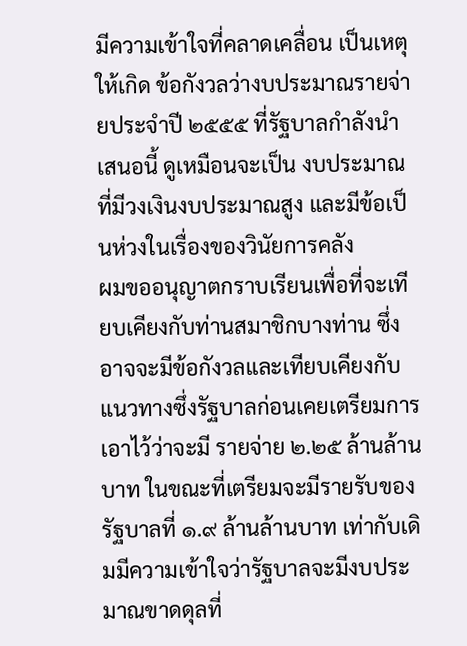มีความเข้าใจที่คลาดเคลื่อน เป็นเหตุให้เกิด ข้อกังวลว่างบประมาณรายจ่ายประจําปี ๒๕๕๕ ที่รัฐบาลกําลังนําเสนอนี้ ดูเหมือนจะเป็น งบประมาณที่มีวงเงินงบประมาณสูง และมีข้อเป็นห่วงในเรื่องของวินัยการคลัง
ผมขออนุญาตกราบเรียนเพื่อที่จะเทียบเคียงกับท่านสมาชิกบางท่าน ซึ่งอาจจะมีข้อกังวลและเทียบเคียงกับแนวทางซึ่งรัฐบาลก่อนเคยเตรียมการเอาไว้ว่าจะมี รายจ่าย ๒.๒๕ ล้านล้านบาท ในขณะที่เตรียมจะมีรายรับของรัฐบาลที่ ๑.๙ ล้านล้านบาท เท่ากับเดิมมีความเข้าใจว่ารัฐบาลจะมีงบประมาณขาดดุลที่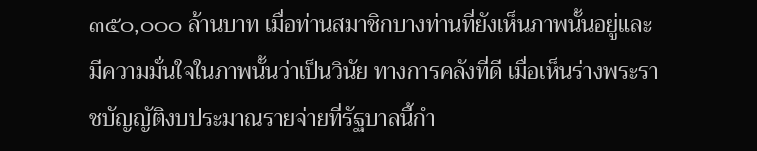๓๕๐,๐๐๐ ล้านบาท เมื่อท่านสมาชิกบางท่านที่ยังเห็นภาพนั้นอยู่และมีความมั่นใจในภาพนั้นว่าเป็นวินัย ทางการคลังที่ดี เมื่อเห็นร่างพระราชบัญญัติงบประมาณรายจ่ายที่รัฐบาลนี้กํา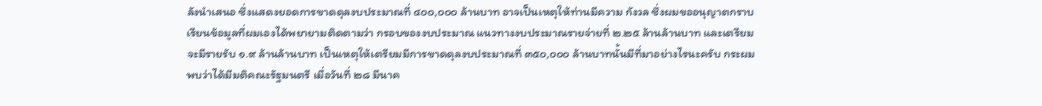ลังนําเสนอ ซึ่งแสดงยอดการขาดดุลงบประมาณที่ ๔๐๐,๐๐๐ ล้านบาท อาจเป็นเหตุให้ท่านมีความ กังวล ซึ่งผมขออนุญาตกราบเรียนข้อมูลที่ผมเองได้พยายามติดตามว่า กรอบของงบประมาณ แนวทางงบประมาณรายจ่ายที่ ๒.๒๕ ล้านล้านบาท และเตรียมจะมีรายรับ ๑.๙ ล้านล้านบาท เป็นเหตุให้เตรียมมีการขาดดุลงบประมาณที่ ๓๕๐,๐๐๐ ล้านบาทนั้นมีที่มาอย่างไรนะครับ กระผมพบว่าได้มีมติคณะรัฐมนตรี เมื่อวันที่ ๒๘ มีนาค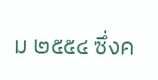ม ๒๕๕๔ ซึ่งค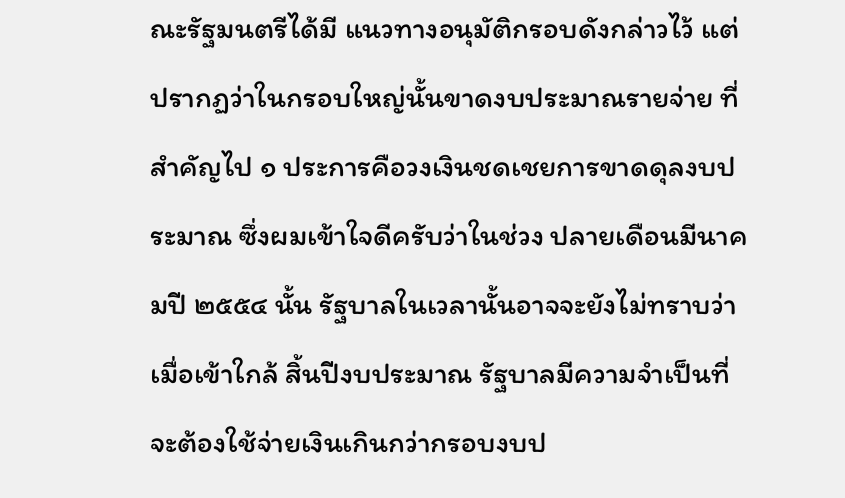ณะรัฐมนตรีได้มี แนวทางอนุมัติกรอบดังกล่าวไว้ แต่ปรากฏว่าในกรอบใหญ่นั้นขาดงบประมาณรายจ่าย ที่สําคัญไป ๑ ประการคือวงเงินชดเชยการขาดดุลงบประมาณ ซึ่งผมเข้าใจดีครับว่าในช่วง ปลายเดือนมีนาคมปี ๒๕๕๔ นั้น รัฐบาลในเวลานั้นอาจจะยังไม่ทราบว่าเมื่อเข้าใกล้ สิ้นปีงบประมาณ รัฐบาลมีความจําเป็นที่จะต้องใช้จ่ายเงินเกินกว่ากรอบงบป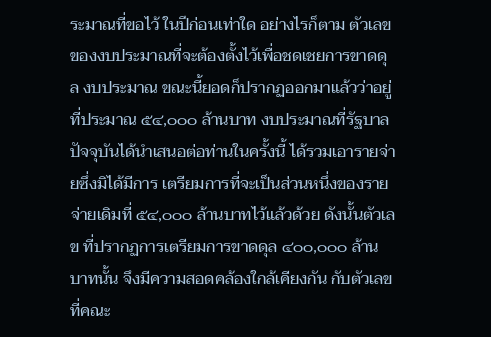ระมาณที่ขอไว้ ในปีก่อนเท่าใด อย่างไรก็ตาม ตัวเลขของงบประมาณที่จะต้องตั้งไว้เพื่อชดเชยการขาดดุล งบประมาณ ขณะนี้ยอดก็ปรากฏออกมาแล้วว่าอยู่ที่ประมาณ ๕๔,๐๐๐ ล้านบาท งบประมาณที่รัฐบาลปัจจุบันได้นําเสนอต่อท่านในครั้งนี้ ได้รวมเอารายจ่ายซึ่งมิได้มีการ เตรียมการที่จะเป็นส่วนหนึ่งของรายจ่ายเดิมที่ ๕๔,๐๐๐ ล้านบาทไว้แล้วด้วย ดังนั้นตัวเลข ที่ปรากฏการเตรียมการขาดดุล ๔๐๐,๐๐๐ ล้านบาทนั้น จึงมีความสอดคล้องใกล้เคียงกัน กับตัวเลขที่คณะ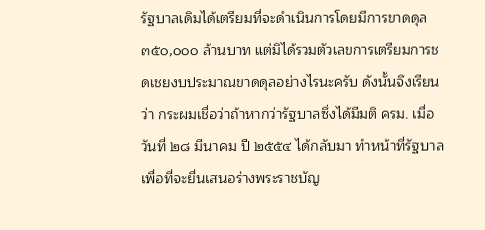รัฐบาลเดิมได้เตรียมที่จะดําเนินการโดยมีการขาดดุล ๓๕๐,๐๐๐ ล้านบาท แต่มิได้รวมตัวเลขการเตรียมการชดเชยงบประมาณขาดดุลอย่างไรนะครับ ดังนั้นจึงเรียนว่า กระผมเชื่อว่าถ้าหากว่ารัฐบาลซึ่งได้มีมติ ครม. เมื่อวันที่ ๒๘ มีนาคม ปี ๒๕๕๔ ได้กลับมา ทําหน้าที่รัฐบาลเพื่อที่จะยื่นเสนอร่างพระราชบัญ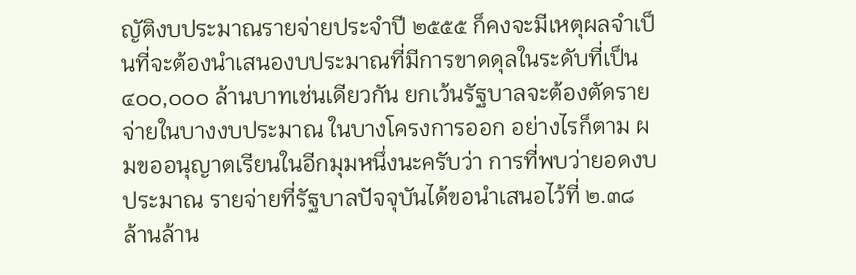ญัติงบประมาณรายจ่ายประจําปี ๒๕๕๕ ก็คงจะมีเหตุผลจําเป็นที่จะต้องนําเสนองบประมาณที่มีการขาดดุลในระดับที่เป็น ๔๐๐,๐๐๐ ล้านบาทเช่นเดียวกัน ยกเว้นรัฐบาลจะต้องตัดรายจ่ายในบางงบประมาณ ในบางโครงการออก อย่างไรก็ตาม ผมขออนุญาตเรียนในอีกมุมหนึ่งนะครับว่า การที่พบว่ายอดงบประมาณ รายจ่ายที่รัฐบาลปัจจุบันได้ขอนําเสนอไว้ที่ ๒.๓๘ ล้านล้าน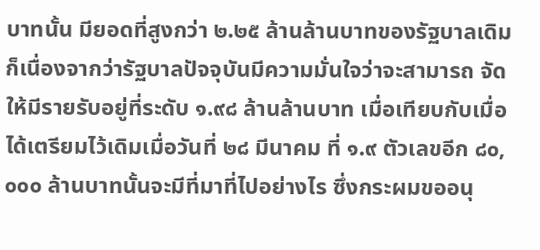บาทนั้น มียอดที่สูงกว่า ๒.๒๕ ล้านล้านบาทของรัฐบาลเดิม ก็เนื่องจากว่ารัฐบาลปัจจุบันมีความมั่นใจว่าจะสามารถ จัดให้มีรายรับอยู่ที่ระดับ ๑.๙๘ ล้านล้านบาท เมื่อเทียบกับเมื่อได้เตรียมไว้เดิมเมื่อวันที่ ๒๘ มีนาคม ที่ ๑.๙ ตัวเลขอีก ๘๐,๐๐๐ ล้านบาทนั้นจะมีที่มาที่ไปอย่างไร ซึ่งกระผมขออนุ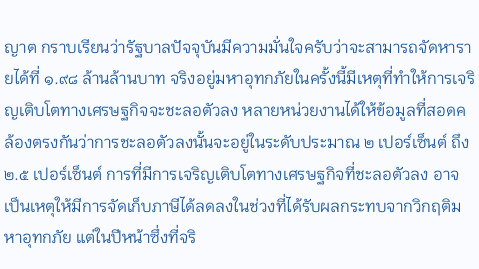ญาต กราบเรียนว่ารัฐบาลปัจจุบันมีความมั่นใจครับว่าจะสามารถจัดหารายได้ที่ ๑.๙๘ ล้านล้านบาท จริงอยู่มหาอุทกภัยในครั้งนี้มีเหตุที่ทําให้การเจริญเติบโตทางเศรษฐกิจจะชะลอตัวลง หลายหน่วยงานได้ให้ข้อมูลที่สอดคล้องตรงกันว่าการชะลอตัวลงนั้นจะอยู่ในระดับประมาณ ๒ เปอร์เซ็นต์ ถึง ๒.๕ เปอร์เซ็นต์ การที่มีการเจริญเติบโตทางเศรษฐกิจที่ชะลอตัวลง อาจเป็นเหตุให้มีการจัดเก็บภาษีได้ลดลงในช่วงที่ได้รับผลกระทบจากวิกฤติมหาอุทกภัย แต่ในปีหน้าซึ่งที่จริ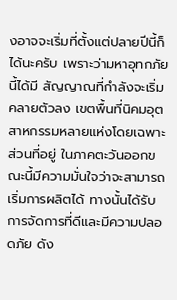งอาจจะเริ่มที่ตั้งแต่ปลายปีนี้ก็ได้นะครับ เพราะว่ามหาอุทกภัยนี้ได้มี สัญญาณที่กําลังจะเริ่มคลายตัวลง เขตพื้นที่นิคมอุตสาหกรรมหลายแห่งโดยเฉพาะส่วนที่อยู่ ในภาคตะวันออกขณะนี้มีความมั่นใจว่าจะสามารถเริ่มการผลิตได้ ทางนั้นได้รับการจัดการที่ดีและมีความปลอดภัย ดัง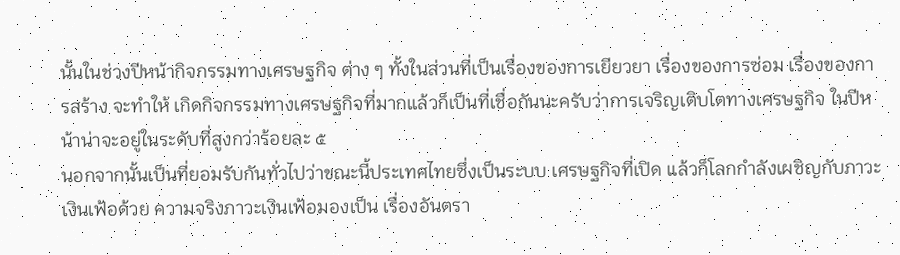นั้นในช่วงปีหน้ากิจกรรมทางเศรษฐกิจ ต่าง ๆ ทั้งในส่วนที่เป็นเรื่องของการเยียวยา เรื่องของการซ่อม เรื่องของการสร้าง จะทําให้ เกิดกิจกรรมทางเศรษฐกิจที่มากแล้วก็เป็นที่เชื่อกันนะครับว่าการเจริญเติบโตทางเศรษฐกิจ ในปีหน้าน่าจะอยู่ในระดับที่สูงกว่าร้อยละ ๕
นอกจากนั้นเป็นที่ยอมรับกันทั่วไปว่าขณะนี้ประเทศไทยซึ่งเป็นระบบ เศรษฐกิจที่เปิด แล้วก็โลกกําลังเผชิญกับภาวะเงินเฟ้อด้วย ความจริงภาวะเงินเฟ้อมองเป็น เรื่องอันตรา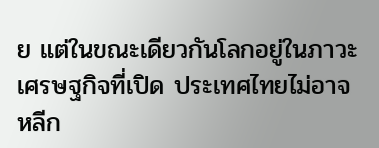ย แต่ในขณะเดียวกันโลกอยู่ในภาวะเศรษฐกิจที่เปิด ประเทศไทยไม่อาจ หลีก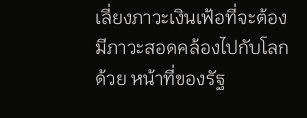เลี่ยงภาวะเงินเฟ้อที่จะต้องมีภาวะสอดคล้องไปกับโลกด้วย หน้าที่ของรัฐ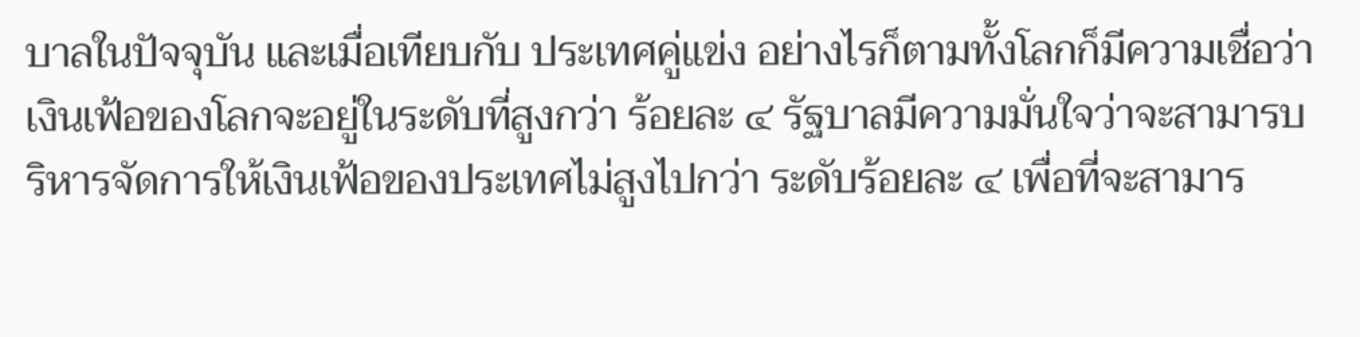บาลในปัจจุบัน และเมื่อเทียบกับ ประเทศคู่แข่ง อย่างไรก็ตามทั้งโลกก็มีความเชื่อว่าเงินเฟ้อของโลกจะอยู่ในระดับที่สูงกว่า ร้อยละ ๔ รัฐบาลมีความมั่นใจว่าจะสามารบริหารจัดการให้เงินเฟ้อของประเทศไม่สูงไปกว่า ระดับร้อยละ ๔ เพื่อที่จะสามาร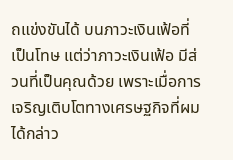ถแข่งขันได้ บนภาวะเงินเฟ้อที่เป็นโทษ แต่ว่าภาวะเงินเฟ้อ มีส่วนที่เป็นคุณด้วย เพราะเมื่อการเจริญเติบโตทางเศรษฐกิจที่ผมได้กล่าว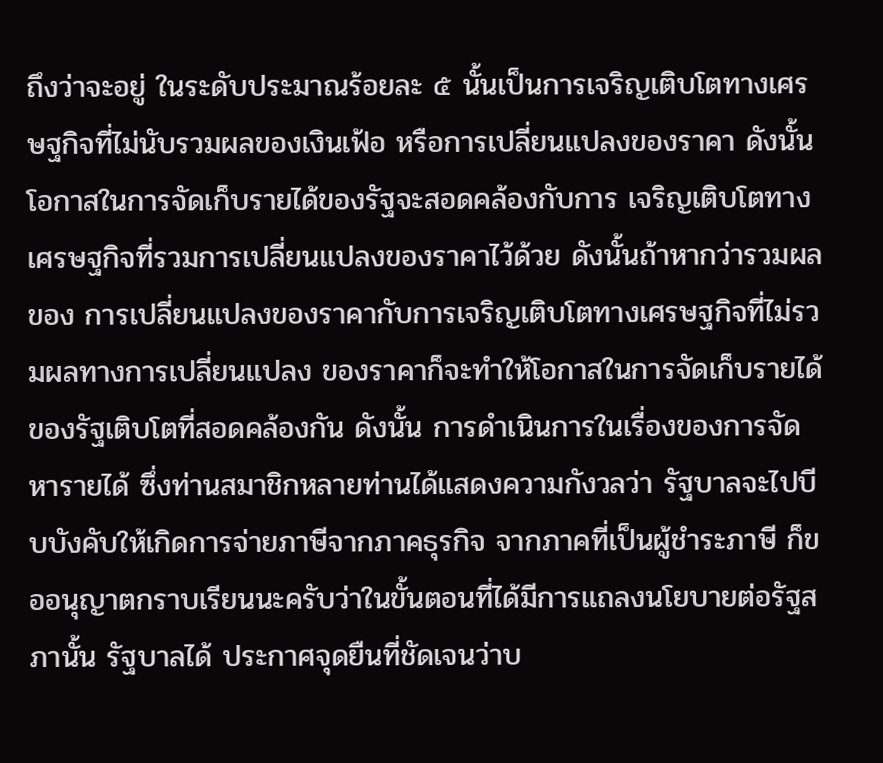ถึงว่าจะอยู่ ในระดับประมาณร้อยละ ๕ นั้นเป็นการเจริญเติบโตทางเศรษฐกิจที่ไม่นับรวมผลของเงินเฟ้อ หรือการเปลี่ยนแปลงของราคา ดังนั้นโอกาสในการจัดเก็บรายได้ของรัฐจะสอดคล้องกับการ เจริญเติบโตทางเศรษฐกิจที่รวมการเปลี่ยนแปลงของราคาไว้ด้วย ดังนั้นถ้าหากว่ารวมผลของ การเปลี่ยนแปลงของราคากับการเจริญเติบโตทางเศรษฐกิจที่ไม่รวมผลทางการเปลี่ยนแปลง ของราคาก็จะทําให้โอกาสในการจัดเก็บรายได้ของรัฐเติบโตที่สอดคล้องกัน ดังนั้น การดําเนินการในเรื่องของการจัดหารายได้ ซึ่งท่านสมาชิกหลายท่านได้แสดงความกังวลว่า รัฐบาลจะไปบีบบังคับให้เกิดการจ่ายภาษีจากภาคธุรกิจ จากภาคที่เป็นผู้ชําระภาษี ก็ขออนุญาตกราบเรียนนะครับว่าในขั้นตอนที่ได้มีการแถลงนโยบายต่อรัฐสภานั้น รัฐบาลได้ ประกาศจุดยืนที่ชัดเจนว่าบ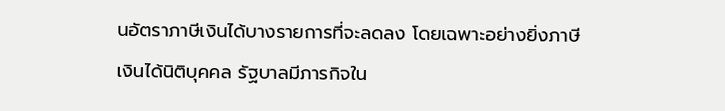นอัตราภาษีเงินได้บางรายการที่จะลดลง โดยเฉพาะอย่างยิ่งภาษี เงินได้นิติบุคคล รัฐบาลมีภารกิจใน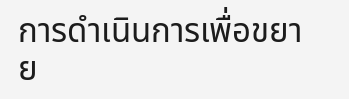การดําเนินการเพื่อขยาย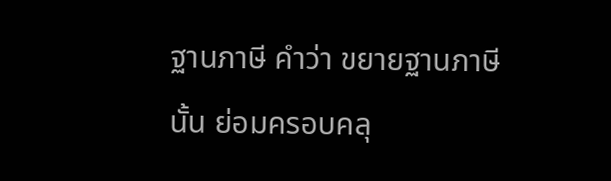ฐานภาษี คําว่า ขยายฐานภาษี นั้น ย่อมครอบคลุ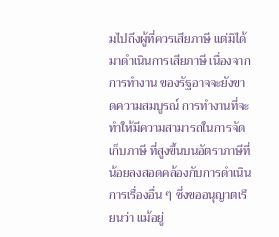มไปถึงผู้ที่ควรเสียภาษี แต่มิได้มาดําเนินการเสียภาษี เนื่องจากการทํางาน ของรัฐอาจจะยังขาดความสมบูรณ์ การทํางานที่จะทําให้มีความสามารถในการจัดเก็บภาษี ที่สูงขึ้นบนอัตราภาษีที่น้อยลงสอดคล้องกับการดําเนินการเรื่องอื่น ๆ ซึ่งขออนุญาตเรียนว่า แม้อยู่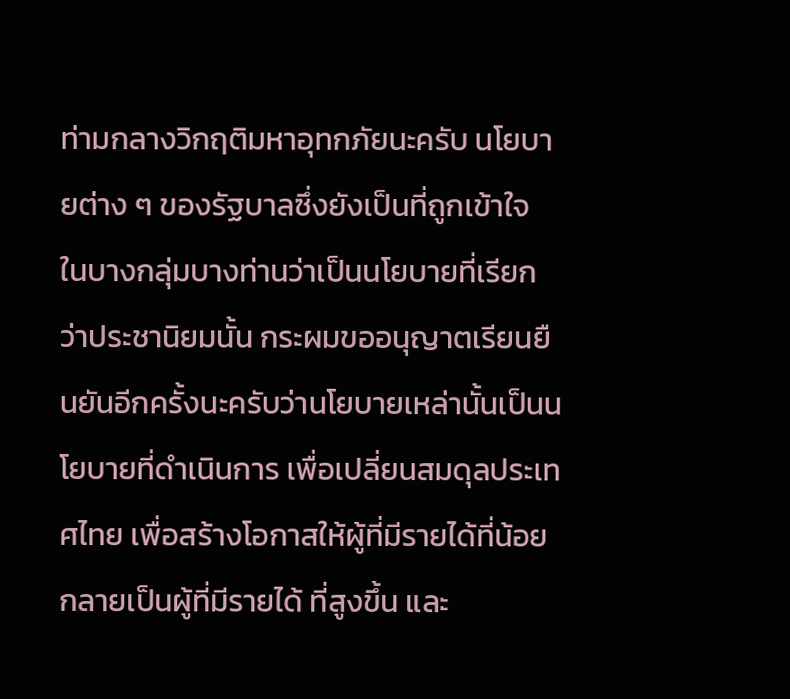ท่ามกลางวิกฤติมหาอุทกภัยนะครับ นโยบายต่าง ๆ ของรัฐบาลซึ่งยังเป็นที่ถูกเข้าใจ ในบางกลุ่มบางท่านว่าเป็นนโยบายที่เรียกว่าประชานิยมนั้น กระผมขออนุญาตเรียนยืนยันอีกครั้งนะครับว่านโยบายเหล่านั้นเป็นนโยบายที่ดําเนินการ เพื่อเปลี่ยนสมดุลประเทศไทย เพื่อสร้างโอกาสให้ผู้ที่มีรายได้ที่น้อยกลายเป็นผู้ที่มีรายได้ ที่สูงขึ้น และ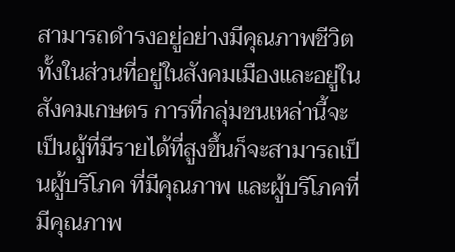สามารถดํารงอยู่อย่างมีคุณภาพชีวิต ทั้งในส่วนที่อยู่ในสังคมเมืองและอยู่ใน สังคมเกษตร การที่กลุ่มชนเหล่านี้จะเป็นผู้ที่มีรายได้ที่สูงขึ้นก็จะสามารถเป็นผู้บริโภค ที่มีคุณภาพ และผู้บริโภคที่มีคุณภาพ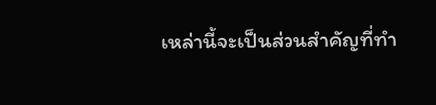เหล่านี้จะเป็นส่วนสําคัญที่ทํา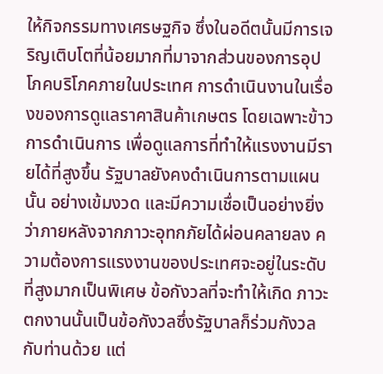ให้กิจกรรมทางเศรษฐกิจ ซึ่งในอดีตนั้นมีการเจริญเติบโตที่น้อยมากที่มาจากส่วนของการอุปโภคบริโภคภายในประเทศ การดําเนินงานในเรื่องของการดูแลราคาสินค้าเกษตร โดยเฉพาะข้าว การดําเนินการ เพื่อดูแลการที่ทําให้แรงงานมีรายได้ที่สูงขึ้น รัฐบาลยังคงดําเนินการตามแผนนั้น อย่างเข้มงวด และมีความเชื่อเป็นอย่างยิ่งว่าภายหลังจากภาวะอุทกภัยได้ผ่อนคลายลง ความต้องการแรงงานของประเทศจะอยู่ในระดับที่สูงมากเป็นพิเศษ ข้อกังวลที่จะทําให้เกิด ภาวะตกงานนั้นเป็นข้อกังวลซึ่งรัฐบาลก็ร่วมกังวลกับท่านด้วย แต่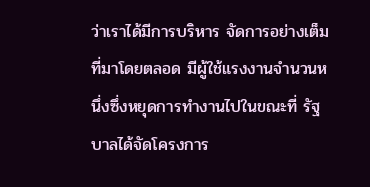ว่าเราได้มีการบริหาร จัดการอย่างเต็มที่มาโดยตลอด มีผู้ใช้แรงงานจํานวนหนึ่งซึ่งหยุดการทํางานไปในขณะที่ รัฐบาลได้จัดโครงการ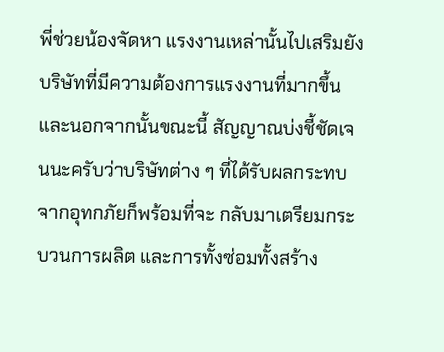พี่ช่วยน้องจัดหา แรงงานเหล่านั้นไปเสริมยังบริษัทที่มีความต้องการแรงงานที่มากขึ้น และนอกจากนั้นขณะนี้ สัญญาณบ่งชี้ชัดเจนนะครับว่าบริษัทต่าง ๆ ที่ได้รับผลกระทบจากอุทกภัยก็พร้อมที่จะ กลับมาเตรียมกระบวนการผลิต และการทั้งซ่อมทั้งสร้าง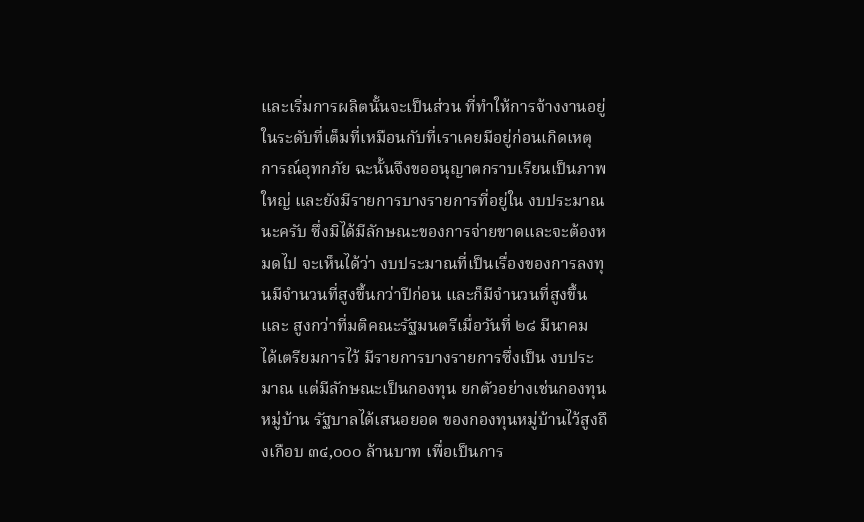และเริ่มการผลิตนั้นจะเป็นส่วน ที่ทําให้การจ้างงานอยู่ในระดับที่เต็มที่เหมือนกับที่เราเคยมีอยู่ก่อนเกิดเหตุการณ์อุทกภัย ฉะนั้นจึงขออนุญาตกราบเรียนเป็นภาพใหญ่ และยังมีรายการบางรายการที่อยู่ใน งบประมาณนะครับ ซึ่งมิได้มีลักษณะของการจ่ายขาดและจะต้องหมดไป จะเห็นได้ว่า งบประมาณที่เป็นเรื่องของการลงทุนมีจํานวนที่สูงขึ้นกว่าปีก่อน และก็มีจํานวนที่สูงขึ้นและ สูงกว่าที่มติคณะรัฐมนตรีเมื่อวันที่ ๒๘ มีนาคม ได้เตรียมการไว้ มีรายการบางรายการซึ่งเป็น งบประมาณ แต่มีลักษณะเป็นกองทุน ยกตัวอย่างเช่นกองทุนหมู่บ้าน รัฐบาลได้เสนอยอด ของกองทุนหมู่บ้านไว้สูงถึงเกือบ ๓๔,๐๐๐ ล้านบาท เพื่อเป็นการ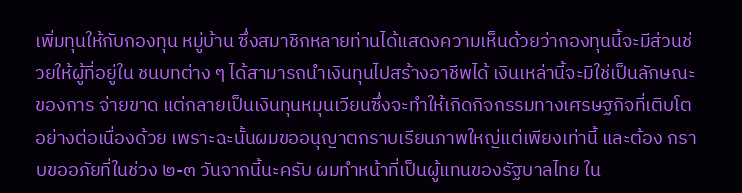เพิ่มทุนให้กับกองทุน หมู่บ้าน ซึ่งสมาชิกหลายท่านได้แสดงความเห็นด้วยว่ากองทุนนี้จะมีส่วนช่วยให้ผู้ที่อยู่ใน ชนบทต่าง ๆ ได้สามารถนําเงินทุนไปสร้างอาชีพได้ เงินเหล่านี้จะมิใช่เป็นลักษณะของการ จ่ายขาด แต่กลายเป็นเงินทุนหมุนเวียนซึ่งจะทําให้เกิดกิจกรรมทางเศรษฐกิจที่เติบโต อย่างต่อเนื่องด้วย เพราะฉะนั้นผมขออนุญาตกราบเรียนภาพใหญ่แต่เพียงเท่านี้ และต้อง กราบขออภัยที่ในช่วง ๒-๓ วันจากนี้นะครับ ผมทําหน้าที่เป็นผู้แทนของรัฐบาลไทย ใน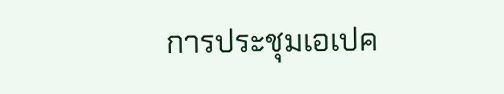การประชุมเอเปค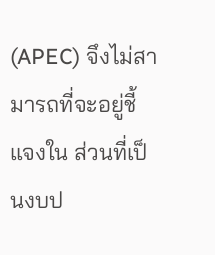(APEC) จึงไม่สามารถที่จะอยู่ชี้แจงใน ส่วนที่เป็นงบป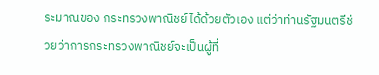ระมาณของ กระทรวงพาณิชย์ได้ด้วยตัวเอง แต่ว่าท่านรัฐมนตรีช่วยว่าการกระทรวงพาณิชย์จะเป็นผู้ที่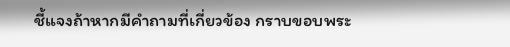ชี้แจงถ้าหากมีคําถามที่เกี่ยวข้อง กราบขอบพระ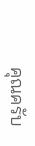คุณครับ